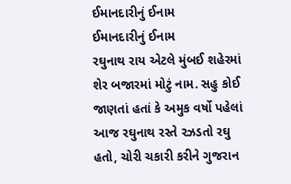ઈમાનદારીનું ઈનામ
ઈમાનદારીનું ઈનામ
રઘુનાથ રાય એટલે મુંબઈ શહેરમાં શેર બજારમાં મોટું નામ. સહુ કોઈ જાણતાં હતાં કે અમુક વર્ષો પહેલાં આજ રઘુનાથ રસ્તે રઝડતો રઘુ હતો, ચોરી ચકારી કરીને ગુજરાન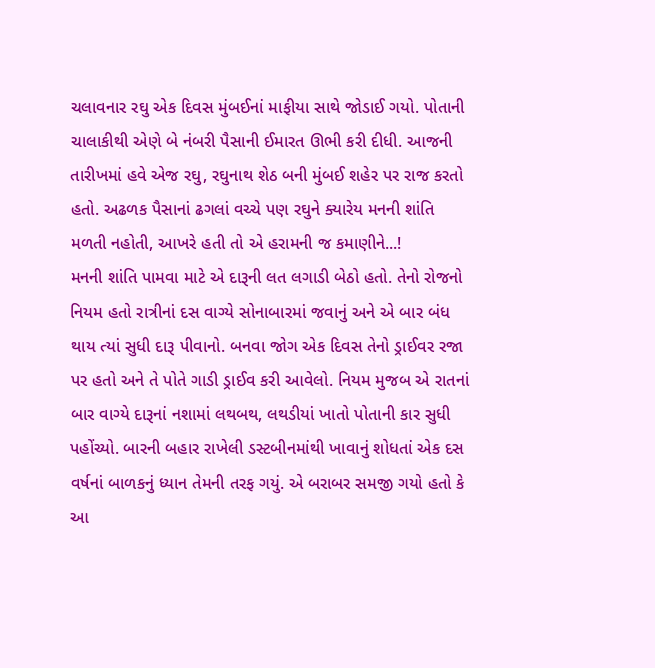ચલાવનાર રઘુ એક દિવસ મુંબઈનાં માફીયા સાથે જોડાઈ ગયો. પોતાની ચાલાકીથી એણે બે નંબરી પૈસાની ઈમારત ઊભી કરી દીધી. આજની તારીખમાં હવે એજ રઘુ, રઘુનાથ શેઠ બની મુંબઈ શહેર પર રાજ કરતો હતો. અઢળક પૈસાનાં ઢગલાં વચ્ચે પણ રઘુને ક્યારેય મનની શાંતિ મળતી નહોતી, આખરે હતી તો એ હરામની જ કમાણીને...!
મનની શાંતિ પામવા માટે એ દારૂની લત લગાડી બેઠો હતો. તેનો રોજનો નિયમ હતો રાત્રીનાં દસ વાગ્યે સોનાબારમાં જવાનું અને એ બાર બંધ થાય ત્યાં સુધી દારૂ પીવાનો. બનવા જોગ એક દિવસ તેનો ડ્રાઈવર રજા પર હતો અને તે પોતે ગાડી ડ્રાઈવ કરી આવેલો. નિયમ મુજબ એ રાતનાં બાર વાગ્યે દારૂનાં નશામાં લથબથ, લથડીયાં ખાતો પોતાની કાર સુધી પહોંચ્યો. બારની બહાર રાખેલી ડસ્ટબીનમાંથી ખાવાનું શોધતાં એક દસ વર્ષનાં બાળકનું ધ્યાન તેમની તરફ ગયું. એ બરાબર સમજી ગયો હતો કે આ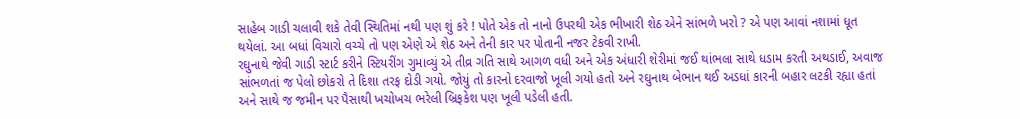સાહેબ ગાડી ચલાવી શકે તેવી સ્થિતિમાં નથી પણ શું કરે ! પોતે એક તો નાનો ઉપરથી એક ભીખારી શેઠ એને સાંભળે ખરો ? એ પણ આવાં નશામાં ધૂત થયેલાં. આ બધાં વિચારો વચ્ચે તો પણ એણે એ શેઠ અને તેની કાર પર પોતાની નજર ટેકવી રાખી.
રઘુનાથે જેવી ગાડી સ્ટાર્ટ કરીને સ્ટિયરીંગ ગુમાવ્યું એ તીવ્ર ગતિ સાથે આગળ વધી અને એક અંધારી શેરીમાં જઈ થાંભલા સાથે ધડામ કરતી અથડાઈ, અવાજ સાંભળતાં જ પેલો છોકરો તે દિશા તરફ દોડી ગયો. જોયું તો કારનો દરવાજો ખૂલી ગયો હતો અને રઘુનાથ બેભાન થઈ અડધાં કારની બહાર લટકી રહ્યા હતાં અને સાથે જ જમીન પર પૈસાથી ખચોખચ ભરેલી બ્રિફકેશ પણ ખૂલી પડેલી હતી.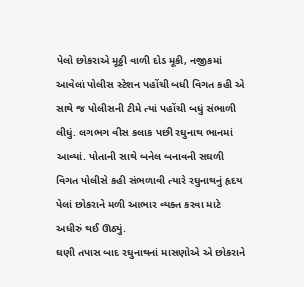પેલો છોકરાએ મૂઠ્ઠી વાળી દોડ મૂકી, નજીકમાં આવેલાં પોલીસ સ્ટેશન પહોંચી બધી વિગત કહી એ સાથે જ પોલીસની ટીમે ત્યાં પહોંચી બધું સંભાળી લીધું. લગભગ વીસ કલાક પછી રઘુનાથ ભાનમાં આવ્યાં. પોતાની સાથે બનેલ બનાવની સઘળી વિગત પોલીસે કહી સંભળાવી ત્યારે રઘુનાથનું હૃદય પેલાં છોકરાને મળી આભાર વ્યક્ત કરવા માટે અધીરું થઈ ઊઠ્યું.
ઘણી તપાસ બાદ રઘુનાથનાં માસણોએ એ છોકરાને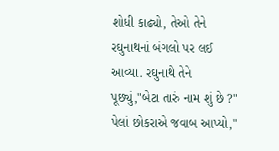શોધી કાઢ્યો, તેઓ તેને રઘુનાથનાં બંગલો પર લઈ આવ્યા. રઘુનાથે તેને પૂછ્યું,"બેટા તારું નામ શું છે ?" પેલાં છોકરાએ જવાબ આપ્યો,"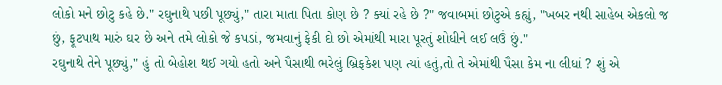લોકો મને છોટુ કહે છે." રઘુનાથે પછી પૂછ્યું," તારા માતા પિતા કોણ છે ? ક્યાં રહે છે ?" જવાબમાં છોટુએ કહ્યું, "ખબર નથી સાહેબ એકલો જ છું, ફૂટપાથ મારું ઘર છે અને તમે લોકો જે કપડાં, જમવાનું ફેકી દો છો એમાંથી મારા પૂરતું શોધીને લઈ લઉં છું."
રઘુનાથે તેને પૂછ્યું," હું તો બેહોશ થઈ ગયો હતો અને પૈસાથી ભરેલું બ્રિફકેશ પણ ત્યાં હતું,તો તે એમાંથી પૈસા કેમ ના લીધાં ? શું એ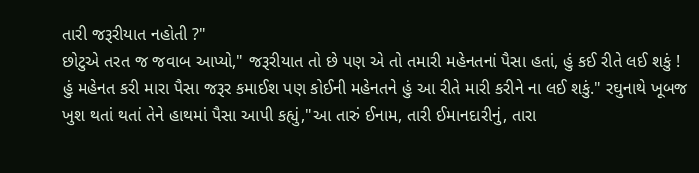તારી જરૂરીયાત નહોતી ?"
છોટુએ તરત જ જવાબ આપ્યો," જરૂરીયાત તો છે પણ એ તો તમારી મહેનતનાં પૈસા હતાં, હું કઈ રીતે લઈ શકું ! હું મહેનત કરી મારા પૈસા જરૂર કમાઈશ પણ કોઈની મહેનતને હું આ રીતે મારી કરીને ના લઈ શકું." રઘુનાથે ખૂબજ ખુશ થતાં થતાં તેને હાથમાં પૈસા આપી કહ્યું,"આ તારું ઈનામ, તારી ઈમાનદારીનું, તારા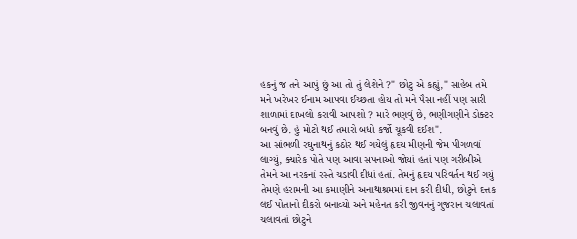હકનું જ તને આપું છું આ તો તું લેશેને ?" છોટુ એ કહ્યું," સાહેબ તમે મને ખરેખર ઈનામ આપવા ઈચ્છતા હોય તો મને પૈસા નહીં પણ સારી શાળામાં દાખલો કરાવી આપશો ? મારે ભણવું છે, ભણીગણીને ડોક્ટર બનવું છે. હું મોટો થઈ તમારો બધો કર્જો ચૂકવી દઈશ".
આ સાંભળી રઘુનાથનું કઠોર થઈ ગયેલું હૃદય મીણની જેમ પીગળવાં લાગ્યું, ક્યારેક પોતે પણ આવા સપનાઓ જોયાં હતાં પણ ગરીબીએ તેમને આ નરકનાં રસ્તે ચડાવી દીધાં હતાં. તેમનું હૃદય પરિવર્તન થઈ ગયું તેમણે હરામની આ કમાણીને અનાથાશ્રમમાં દાન કરી દીધી, છોટુને દત્તક લઈ પોતાનો દીકરો બનાવ્યો અને મહેનત કરી જીવનનું ગુજરાન ચલાવતાં ચલાવતાં છોટુને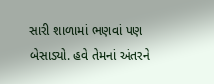સારી શાળામાં ભણવાં પણ બેસાડ્યો. હવે તેમનાં અંતરને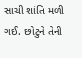સાચી શાંતિ મળી ગઈ. છોટુને તેની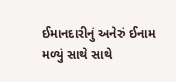ઈમાનદારીનું અનેરું ઈનામ મળ્યું સાથે સાથે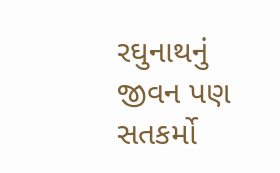રઘુનાથનું જીવન પણ સતકર્મો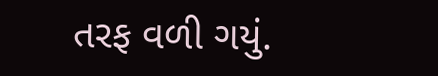તરફ વળી ગયું.